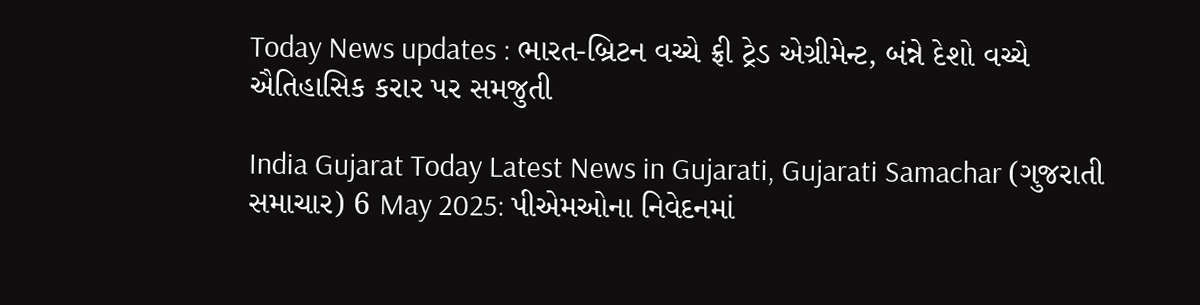Today News updates : ભારત-બ્રિટન વચ્ચે ફ્રી ટ્રેડ એગ્રીમેન્ટ, બંન્ને દેશો વચ્ચે ઐતિહાસિક કરાર પર સમજુતી

India Gujarat Today Latest News in Gujarati, Gujarati Samachar (ગુજરાતી સમાચાર) 6 May 2025: પીએમઓના નિવેદનમાં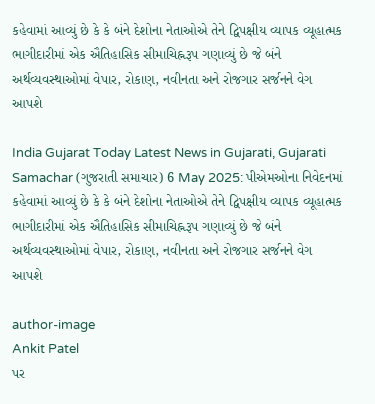કહેવામાં આવ્યું છે કે કે બંને દેશોના નેતાઓએ તેને દ્વિપક્ષીય વ્યાપક વ્યૂહાત્મક ભાગીદારીમાં એક ઐતિહાસિક સીમાચિહ્નરૂપ ગણાવ્યું છે જે બંને અર્થવ્યવસ્થાઓમાં વેપાર, રોકાણ, નવીનતા અને રોજગાર સર્જનને વેગ આપશે

India Gujarat Today Latest News in Gujarati, Gujarati Samachar (ગુજરાતી સમાચાર) 6 May 2025: પીએમઓના નિવેદનમાં કહેવામાં આવ્યું છે કે કે બંને દેશોના નેતાઓએ તેને દ્વિપક્ષીય વ્યાપક વ્યૂહાત્મક ભાગીદારીમાં એક ઐતિહાસિક સીમાચિહ્નરૂપ ગણાવ્યું છે જે બંને અર્થવ્યવસ્થાઓમાં વેપાર, રોકાણ, નવીનતા અને રોજગાર સર્જનને વેગ આપશે

author-image
Ankit Patel
પર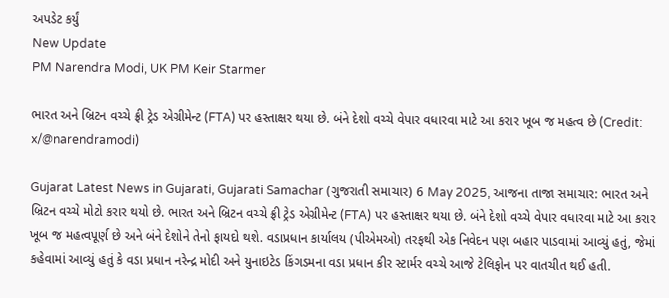અપડેટ કર્યું
New Update
PM Narendra Modi, UK PM Keir Starmer

ભારત અને બ્રિટન વચ્ચે ફ્રી ટ્રેડ એગ્રીમેન્ટ (FTA) પર હસ્તાક્ષર થયા છે. બંને દેશો વચ્ચે વેપાર વધારવા માટે આ કરાર ખૂબ જ મહત્વ છે (Credit: x/@narendramodi)

Gujarat Latest News in Gujarati, Gujarati Samachar (ગુજરાતી સમાચાર) 6 May 2025, આજના તાજા સમાચાર: ભારત અને બ્રિટન વચ્ચે મોટો કરાર થયો છે. ભારત અને બ્રિટન વચ્ચે ફ્રી ટ્રેડ એગ્રીમેન્ટ (FTA) પર હસ્તાક્ષર થયા છે. બંને દેશો વચ્ચે વેપાર વધારવા માટે આ કરાર ખૂબ જ મહત્વપૂર્ણ છે અને બંને દેશોને તેનો ફાયદો થશે. વડાપ્રધાન કાર્યાલય (પીએમઓ) તરફથી એક નિવેદન પણ બહાર પાડવામાં આવ્યું હતું, જેમાં કહેવામાં આવ્યું હતું કે વડા પ્રધાન નરેન્દ્ર મોદી અને યુનાઇટેડ કિંગડમના વડા પ્રધાન કીર સ્ટાર્મર વચ્ચે આજે ટેલિફોન પર વાતચીત થઈ હતી.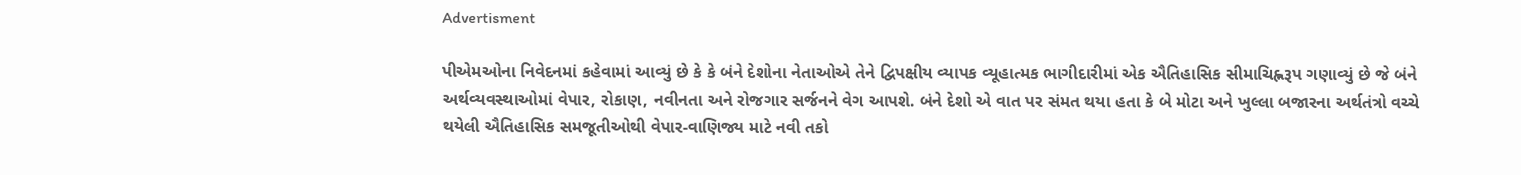Advertisment

પીએમઓના નિવેદનમાં કહેવામાં આવ્યું છે કે કે બંને દેશોના નેતાઓએ તેને દ્વિપક્ષીય વ્યાપક વ્યૂહાત્મક ભાગીદારીમાં એક ઐતિહાસિક સીમાચિહ્નરૂપ ગણાવ્યું છે જે બંને અર્થવ્યવસ્થાઓમાં વેપાર, રોકાણ, નવીનતા અને રોજગાર સર્જનને વેગ આપશે. બંને દેશો એ વાત પર સંમત થયા હતા કે બે મોટા અને ખુલ્લા બજારના અર્થતંત્રો વચ્ચે થયેલી ઐતિહાસિક સમજૂતીઓથી વેપાર-વાણિજ્ય માટે નવી તકો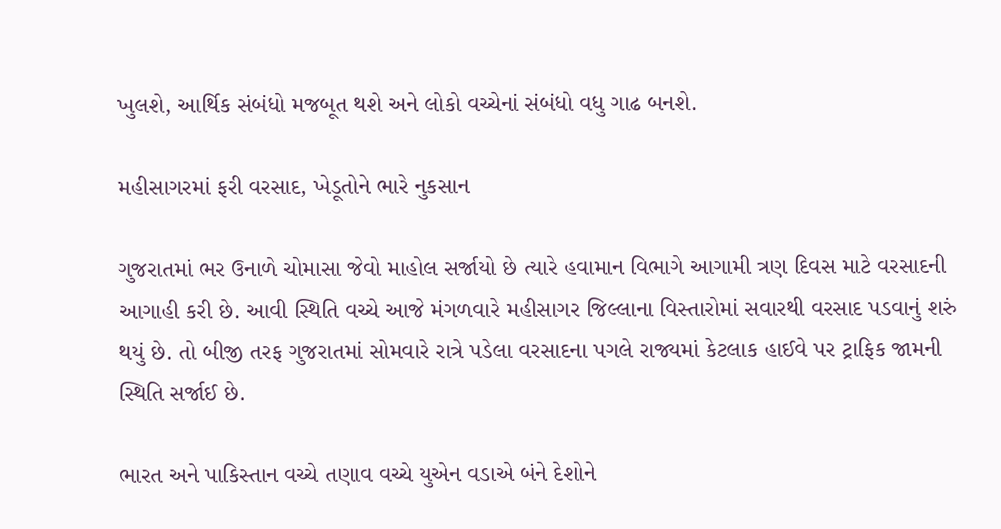ખુલશે, આર્થિક સંબંધો મજબૂત થશે અને લોકો વચ્ચેનાં સંબંધો વધુ ગાઢ બનશે.

મહીસાગરમાં ફરી વરસાદ, ખેડૂતોને ભારે નુકસાન

ગુજરાતમાં ભર ઉનાળે ચોમાસા જેવો માહોલ સર્જાયો છે ત્યારે હવામાન વિભાગે આગામી ત્રણ દિવસ માટે વરસાદની આગાહી કરી છે. આવી સ્થિતિ વચ્ચે આજે મંગળવારે મહીસાગર જિલ્લાના વિસ્તારોમાં સવારથી વરસાદ પડવાનું શરું થયું છે. તો બીજી તરફ ગુજરાતમાં સોમવારે રાત્રે પડેલા વરસાદના પગલે રાજ્યમાં કેટલાક હાઈવે પર ટ્રાફિક જામની સ્થિતિ સર્જાઈ છે.

ભારત અને પાકિસ્તાન વચ્ચે તણાવ વચ્ચે યુએન વડાએ બંને દેશોને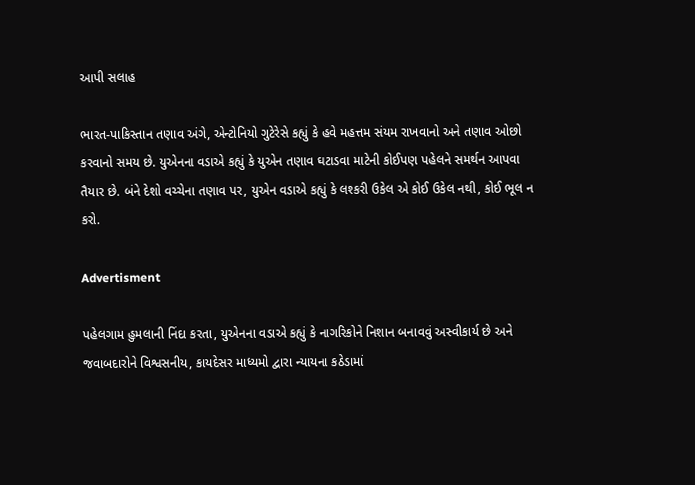આપી સલાહ

ભારત-પાકિસ્તાન તણાવ અંગે, એન્ટોનિયો ગુટેરેસે કહ્યું કે હવે મહત્તમ સંયમ રાખવાનો અને તણાવ ઓછો કરવાનો સમય છે. યુએનના વડાએ કહ્યું કે યુએન તણાવ ઘટાડવા માટેની કોઈપણ પહેલને સમર્થન આપવા તૈયાર છે. બંને દેશો વચ્ચેના તણાવ પર, યુએન વડાએ કહ્યું કે લશ્કરી ઉકેલ એ કોઈ ઉકેલ નથી, કોઈ ભૂલ ન કરો.

Advertisment

પહેલગામ હુમલાની નિંદા કરતા, યુએનના વડાએ કહ્યું કે નાગરિકોને નિશાન બનાવવું અસ્વીકાર્ય છે અને જવાબદારોને વિશ્વસનીય, કાયદેસર માધ્યમો દ્વારા ન્યાયના કઠેડામાં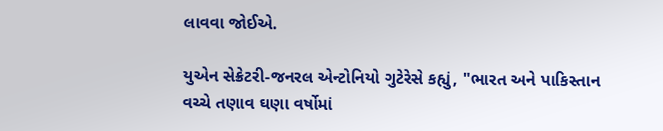લાવવા જોઈએ.

યુએન સેક્રેટરી-જનરલ એન્ટોનિયો ગુટેરેસે કહ્યું, "ભારત અને પાકિસ્તાન વચ્ચે તણાવ ઘણા વર્ષોમાં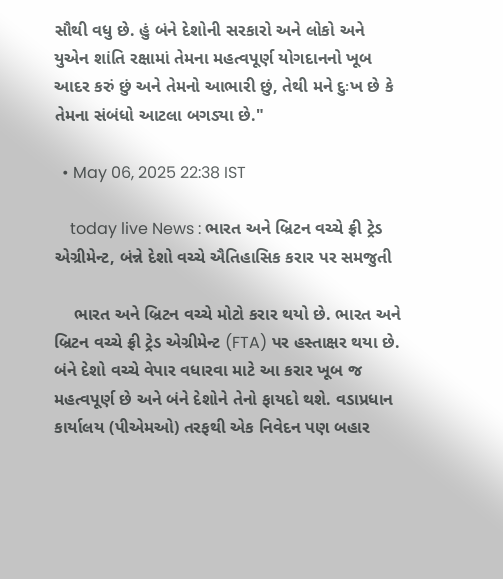સૌથી વધુ છે. હું બંને દેશોની સરકારો અને લોકો અને યુએન શાંતિ રક્ષામાં તેમના મહત્વપૂર્ણ યોગદાનનો ખૂબ આદર કરું છું અને તેમનો આભારી છું, તેથી મને દુઃખ છે કે તેમના સંબંધો આટલા બગડ્યા છે."

  • May 06, 2025 22:38 IST

    today live News : ભારત અને બ્રિટન વચ્ચે ફ્રી ટ્રેડ એગ્રીમેન્ટ, બંન્ને દેશો વચ્ચે ઐતિહાસિક કરાર પર સમજુતી

    ભારત અને બ્રિટન વચ્ચે મોટો કરાર થયો છે. ભારત અને બ્રિટન વચ્ચે ફ્રી ટ્રેડ એગ્રીમેન્ટ (FTA) પર હસ્તાક્ષર થયા છે. બંને દેશો વચ્ચે વેપાર વધારવા માટે આ કરાર ખૂબ જ મહત્વપૂર્ણ છે અને બંને દેશોને તેનો ફાયદો થશે. વડાપ્રધાન કાર્યાલય (પીએમઓ) તરફથી એક નિવેદન પણ બહાર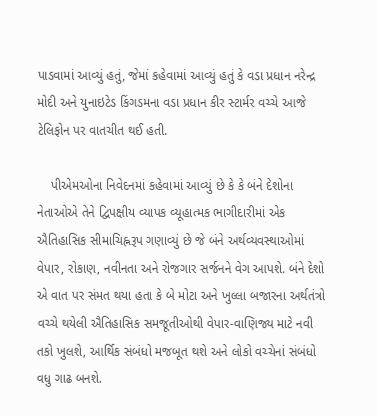પાડવામાં આવ્યું હતું, જેમાં કહેવામાં આવ્યું હતું કે વડા પ્રધાન નરેન્દ્ર મોદી અને યુનાઇટેડ કિંગડમના વડા પ્રધાન કીર સ્ટાર્મર વચ્ચે આજે ટેલિફોન પર વાતચીત થઈ હતી.

    પીએમઓના નિવેદનમાં કહેવામાં આવ્યું છે કે કે બંને દેશોના નેતાઓએ તેને દ્વિપક્ષીય વ્યાપક વ્યૂહાત્મક ભાગીદારીમાં એક ઐતિહાસિક સીમાચિહ્નરૂપ ગણાવ્યું છે જે બંને અર્થવ્યવસ્થાઓમાં વેપાર, રોકાણ, નવીનતા અને રોજગાર સર્જનને વેગ આપશે. બંને દેશો એ વાત પર સંમત થયા હતા કે બે મોટા અને ખુલ્લા બજારના અર્થતંત્રો વચ્ચે થયેલી ઐતિહાસિક સમજૂતીઓથી વેપાર-વાણિજ્ય માટે નવી તકો ખુલશે, આર્થિક સંબંધો મજબૂત થશે અને લોકો વચ્ચેનાં સંબંધો વધુ ગાઢ બનશે.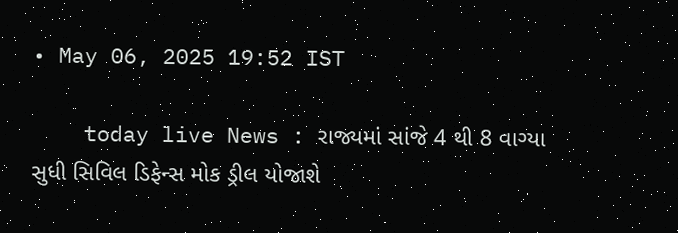• May 06, 2025 19:52 IST

    today live News : રાજ્યમાં સાંજે 4 થી 8 વાગ્યા સુધી સિવિલ ડિફેન્સ મોક ડ્રીલ યોજાશે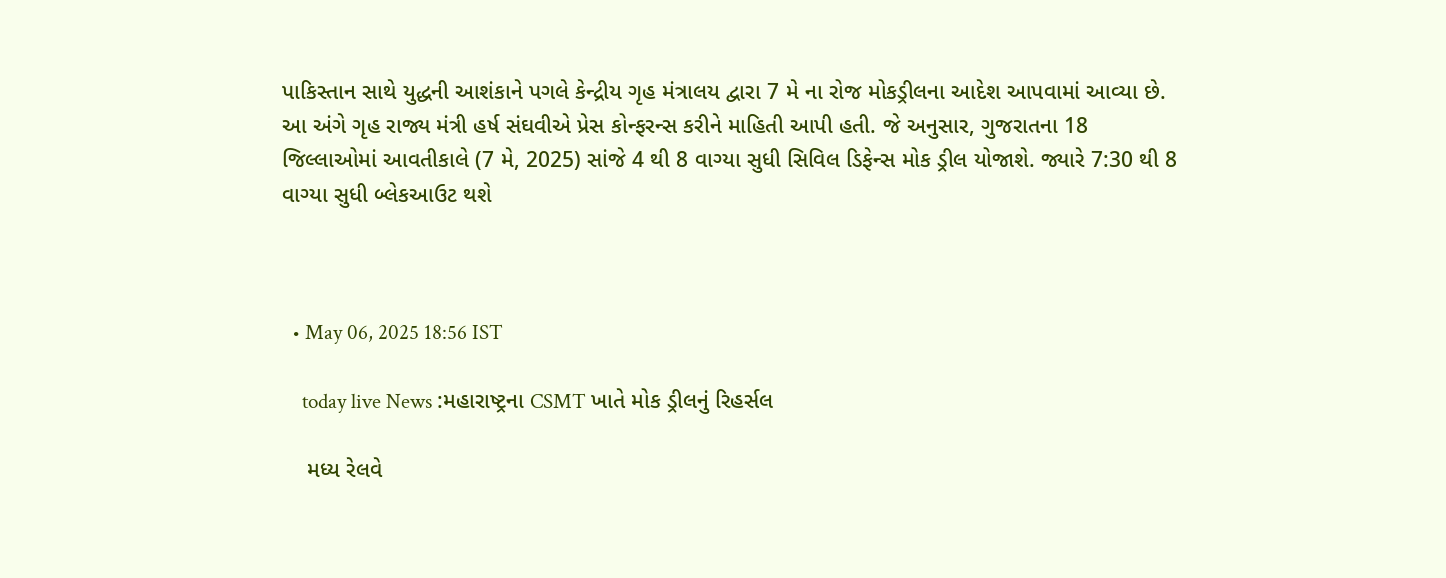પાકિસ્તાન સાથે યુદ્ધની આશંકાને પગલે કેન્દ્રીય ગૃહ મંત્રાલય દ્વારા 7 મે ના રોજ મોકડ્રીલના આદેશ આપવામાં આવ્યા છે. આ અંગે ગૃહ રાજ્ય મંત્રી હર્ષ સંઘવીએ પ્રેસ કોન્ફરન્સ કરીને માહિતી આપી હતી. જે અનુસાર, ગુજરાતના 18 જિલ્લાઓમાં આવતીકાલે (7 મે, 2025) સાંજે 4 થી 8 વાગ્યા સુધી સિવિલ ડિફેન્સ મોક ડ્રીલ યોજાશે. જ્યારે 7:30 થી 8 વાગ્યા સુધી બ્લેકઆઉટ થશે



  • May 06, 2025 18:56 IST

    today live News :મહારાષ્ટ્રના CSMT ખાતે મોક ડ્રીલનું રિહર્સલ

    મધ્ય રેલવે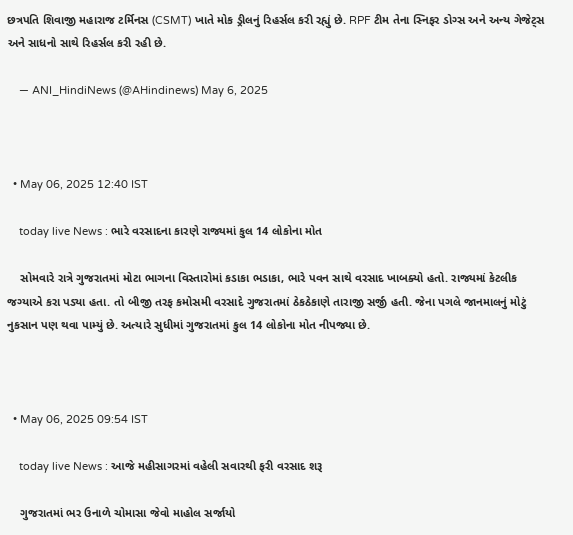છત્રપતિ શિવાજી મહારાજ ટર્મિનસ (CSMT) ખાતે મોક ડ્રીલનું રિહર્સલ કરી રહ્યું છે. RPF ટીમ તેના સ્નિફર ડોગ્સ અને અન્ય ગેજેટ્સ અને સાધનો સાથે રિહર્સલ કરી રહી છે.

    — ANI_HindiNews (@AHindinews) May 6, 2025



  • May 06, 2025 12:40 IST

    today live News : ભારે વરસાદના કારણે રાજ્યમાં કુલ 14 લોકોના મોત

    સોમવારે રાત્રે ગુજરાતમાં મોટા ભાગના વિસ્તારોમાં કડાકા ભડાકા, ભારે પવન સાથે વરસાદ ખાબક્યો હતો. રાજ્યમાં કેટલીક જગ્યાએ કરા પડ્યા હતા. તો બીજી તરફ કમોસમી વરસાદે ગુજરાતમાં ઠેકઠેકાણે તારાજી સર્જી હતી. જેના પગલે જાનમાલનું મોટું નુકસાન પણ થવા પામ્યું છે. અત્યારે સુધીમાં ગુજરાતમાં કુલ 14 લોકોના મોત નીપજ્યા છે.



  • May 06, 2025 09:54 IST

    today live News : આજે મહીસાગરમાં વહેલી સવારથી ફરી વરસાદ શરૂ

    ગુજરાતમાં ભર ઉનાળે ચોમાસા જેવો માહોલ સર્જાયો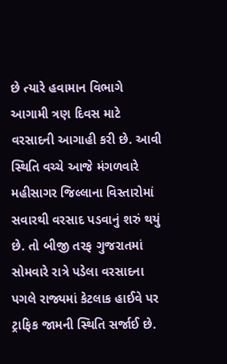છે ત્યારે હવામાન વિભાગે આગામી ત્રણ દિવસ માટે વરસાદની આગાહી કરી છે. આવી સ્થિતિ વચ્ચે આજે મંગળવારે મહીસાગર જિલ્લાના વિસ્તારોમાં સવારથી વરસાદ પડવાનું શરું થયું છે. તો બીજી તરફ ગુજરાતમાં સોમવારે રાત્રે પડેલા વરસાદના પગલે રાજ્યમાં કેટલાક હાઈવે પર ટ્રાફિક જામની સ્થિતિ સર્જાઈ છે.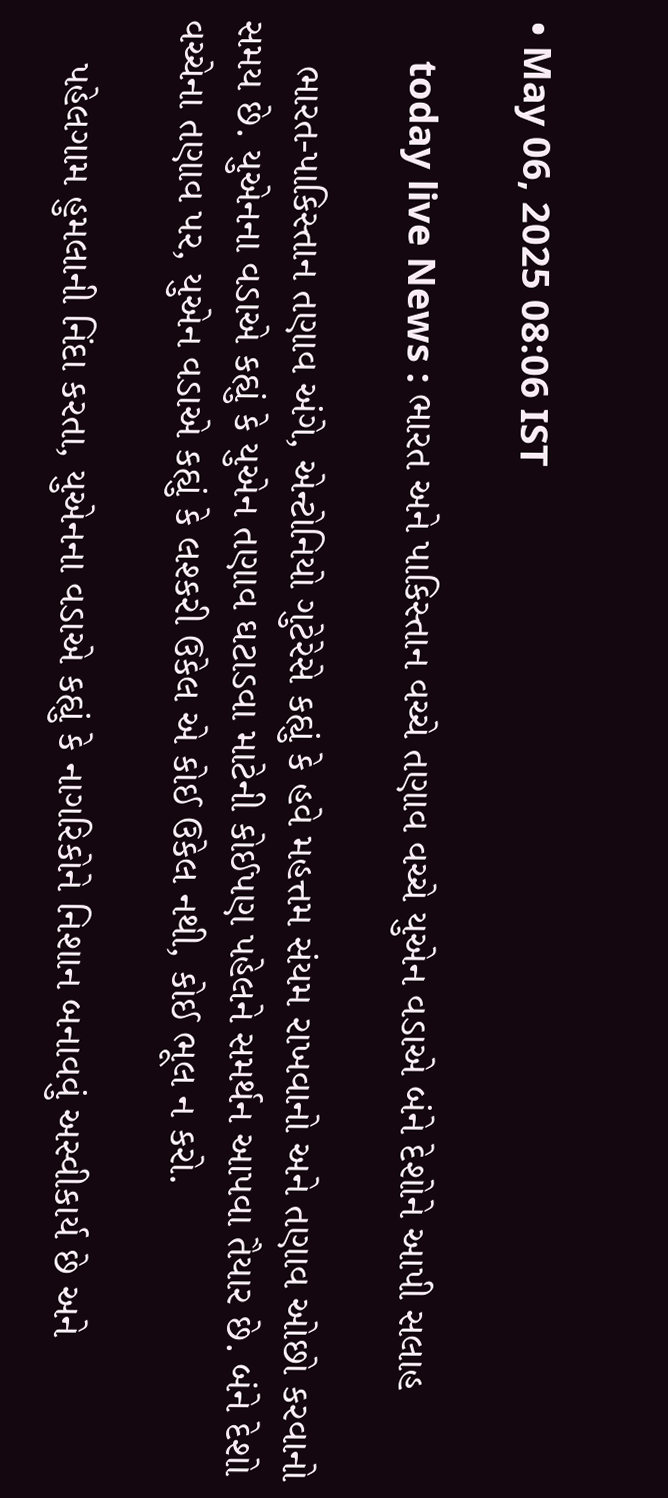• May 06, 2025 08:06 IST

    today live News : ભારત અને પાકિસ્તાન વચ્ચે તણાવ વચ્ચે યુએન વડાએ બંને દેશોને આપી સલાહ

    ભારત-પાકિસ્તાન તણાવ અંગે, એન્ટોનિયો ગુટેરેસે કહ્યું કે હવે મહત્તમ સંયમ રાખવાનો અને તણાવ ઓછો કરવાનો સમય છે. યુએનના વડાએ કહ્યું કે યુએન તણાવ ઘટાડવા માટેની કોઈપણ પહેલને સમર્થન આપવા તૈયાર છે. બંને દેશો વચ્ચેના તણાવ પર, યુએન વડાએ કહ્યું કે લશ્કરી ઉકેલ એ કોઈ ઉકેલ નથી, કોઈ ભૂલ ન કરો.

    પહેલગામ હુમલાની નિંદા કરતા, યુએનના વડાએ કહ્યું કે નાગરિકોને નિશાન બનાવવું અસ્વીકાર્ય છે અને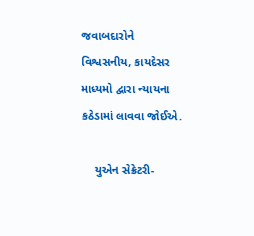જવાબદારોને વિશ્વસનીય, કાયદેસર માધ્યમો દ્વારા ન્યાયના કઠેડામાં લાવવા જોઈએ.

    યુએન સેક્રેટરી-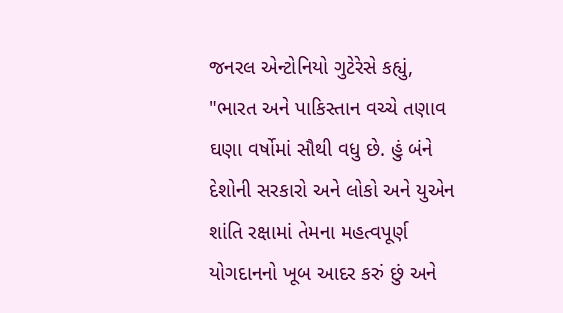જનરલ એન્ટોનિયો ગુટેરેસે કહ્યું, "ભારત અને પાકિસ્તાન વચ્ચે તણાવ ઘણા વર્ષોમાં સૌથી વધુ છે. હું બંને દેશોની સરકારો અને લોકો અને યુએન શાંતિ રક્ષામાં તેમના મહત્વપૂર્ણ યોગદાનનો ખૂબ આદર કરું છું અને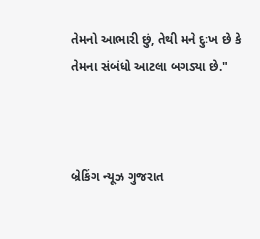તેમનો આભારી છું, તેથી મને દુઃખ છે કે તેમના સંબંધો આટલા બગડ્યા છે."



બ્રેકિંગ ન્યૂઝ ગુજરાત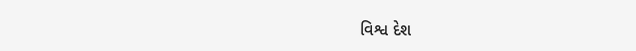વિશ્વ દેશ